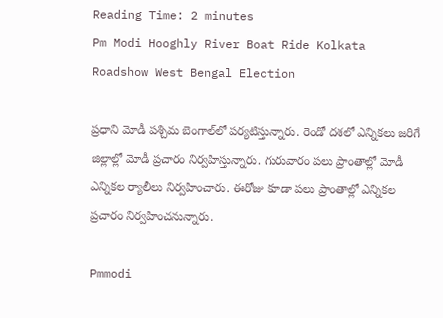Reading Time: 2 minutes
Pm Modi Hooghly River Boat Ride Kolkata Roadshow West Bengal Election

ప్రధాని మోడీ పశ్చిమ బెంగాల్‌లో పర్యటిస్తున్నారు. రెండో దశలో ఎన్నికలు జరిగే జిల్లాల్లో మోడీ ప్రచారం నిర్వహిస్తున్నారు. గురువారం పలు ప్రాంతాల్లో మోడీ ఎన్నికల ర్యాలీలు నిర్వహించారు. ఈరోజు కూడా పలు ప్రాంతాల్లో ఎన్నికల ప్రచారం నిర్వహించనున్నారు.

Pmmodi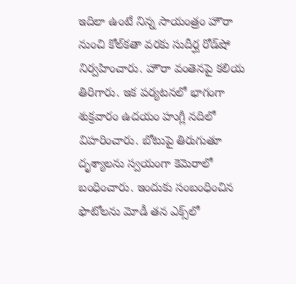ఇదిలా ఉంటే నిన్న సాయంత్రం హౌరా నుంచి కోల్‌కతా వరకు సుదీర్ఘ రోడ్‌షో నిర్వహించారు. హౌరా వంతెనపై కలియ తిరిగారు. ఇక పర్యటనలో భాగంగా శుక్రవారం ఉదయం హుగ్లీ నదిలో విహరించారు. బోటుపై తిరుగుతూ దృశ్యాలను స్వయంగా కెమెరాలో బంధించారు. ఇందుకు సంబంధించిన ఫొటోలను మోడీ తన ఎక్స్‌లో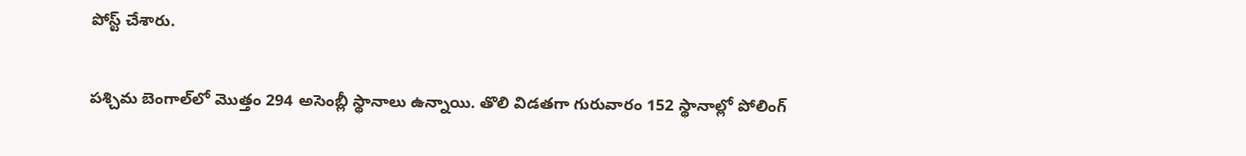పోస్ట్ చేశారు.

పశ్చిమ బెంగాల్‌లో మొత్తం 294 అసెంబ్లీ స్థానాలు ఉన్నాయి. తొలి విడతగా గురువారం 152 స్థానాల్లో పోలింగ్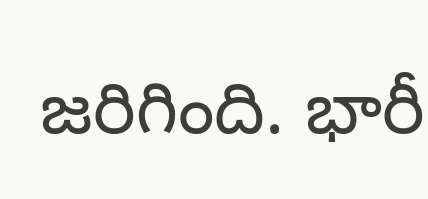జరిగింది. భారీ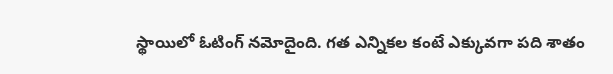స్థాయిలో ఓటింగ్ నమోదైంది. గత ఎన్నికల కంటే ఎక్కువగా పది శాతం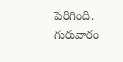పెరిగింది. గురువారం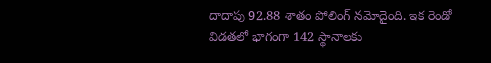దాదాపు 92.88 శాతం పోలింగ్ నమోదైంది. ఇక రెండో విడతలో భాగంగా 142 స్థానాలకు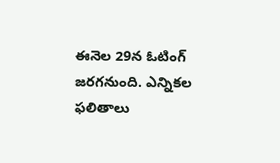ఈనెల 29న ఓటింగ్ జరగనుంది. ఎన్నికల ఫలితాలు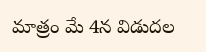మాత్రం మే 4న విడుదల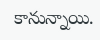కానున్నాయి.